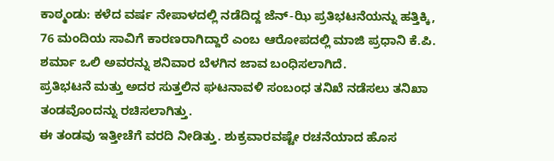ಕಾಠ್ಮಂಡು: ಕಳೆದ ವರ್ಷ ನೇಪಾಳದಲ್ಲಿ ನಡೆದಿದ್ದ ಜೆನ್-ಝಿ ಪ್ರತಿಭಟನೆಯನ್ನು ಹತ್ತಿಕ್ಕಿ, 76 ಮಂದಿಯ ಸಾವಿಗೆ ಕಾರಣರಾಗಿದ್ದಾರೆ ಎಂಬ ಆರೋಪದಲ್ಲಿ ಮಾಜಿ ಪ್ರಧಾನಿ ಕೆ.ಪಿ. ಶರ್ಮಾ ಒಲಿ ಅವರನ್ನು ಶನಿವಾರ ಬೆಳಗಿನ ಜಾವ ಬಂಧಿಸಲಾಗಿದೆ.
ಪ್ರತಿಭಟನೆ ಮತ್ತು ಅದರ ಸುತ್ತಲಿನ ಘಟನಾವಳಿ ಸಂಬಂಧ ತನಿಖೆ ನಡೆಸಲು ತನಿಖಾ ತಂಡವೊಂದನ್ನು ರಚಿಸಲಾಗಿತ್ತು.
ಈ ತಂಡವು ಇತ್ತೀಚೆಗೆ ವರದಿ ನೀಡಿತ್ತು. ಶುಕ್ರವಾರವಷ್ಟೇ ರಚನೆಯಾದ ಹೊಸ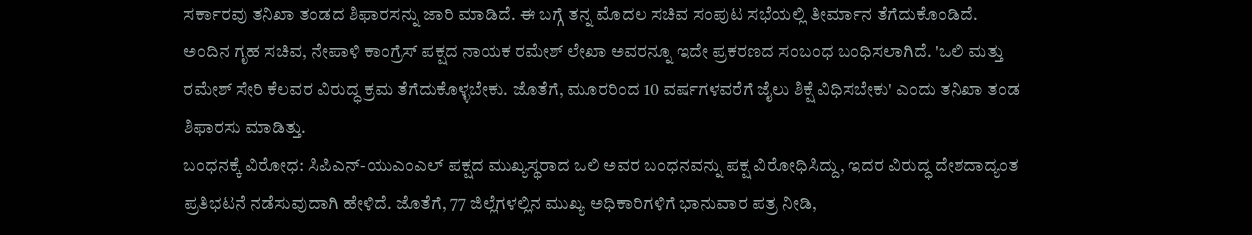ಸರ್ಕಾರವು ತನಿಖಾ ತಂಡದ ಶಿಫಾರಸನ್ನು ಜಾರಿ ಮಾಡಿದೆ. ಈ ಬಗ್ಗೆ ತನ್ನ ಮೊದಲ ಸಚಿವ ಸಂಪುಟ ಸಭೆಯಲ್ಲಿ ತೀರ್ಮಾನ ತೆಗೆದುಕೊಂಡಿದೆ.
ಅಂದಿನ ಗೃಹ ಸಚಿವ, ನೇಪಾಳಿ ಕಾಂಗ್ರೆಸ್ ಪಕ್ಷದ ನಾಯಕ ರಮೇಶ್ ಲೇಖಾ ಅವರನ್ನೂ ಇದೇ ಪ್ರಕರಣದ ಸಂಬಂಧ ಬಂಧಿಸಲಾಗಿದೆ. 'ಒಲಿ ಮತ್ತು ರಮೇಶ್ ಸೇರಿ ಕೆಲವರ ವಿರುದ್ಧ ಕ್ರಮ ತೆಗೆದುಕೊಳ್ಳಬೇಕು. ಜೊತೆಗೆ, ಮೂರರಿಂದ 10 ವರ್ಷಗಳವರೆಗೆ ಜೈಲು ಶಿಕ್ಷೆ ವಿಧಿಸಬೇಕು' ಎಂದು ತನಿಖಾ ತಂಡ ಶಿಫಾರಸು ಮಾಡಿತ್ತು.
ಬಂಧನಕ್ಕೆ ವಿರೋಧ: ಸಿಪಿಎನ್-ಯುಎಂಎಲ್ ಪಕ್ಷದ ಮುಖ್ಯಸ್ಥರಾದ ಒಲಿ ಅವರ ಬಂಧನವನ್ನು ಪಕ್ಷ ವಿರೋಧಿಸಿದ್ದು, ಇದರ ವಿರುದ್ಧ ದೇಶದಾದ್ಯಂತ ಪ್ರತಿಭಟನೆ ನಡೆಸುವುದಾಗಿ ಹೇಳಿದೆ. ಜೊತೆಗೆ, 77 ಜಿಲ್ಲೆಗಳಲ್ಲಿನ ಮುಖ್ಯ ಅಧಿಕಾರಿಗಳಿಗೆ ಭಾನುವಾರ ಪತ್ರ ನೀಡಿ,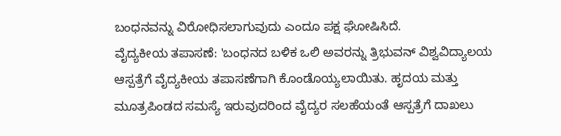ಬಂಧನವನ್ನು ವಿರೋಧಿಸಲಾಗುವುದು ಎಂದೂ ಪಕ್ಷ ಘೋಷಿಸಿದೆ.
ವೈದ್ಯಕೀಯ ತಪಾಸಣೆ: 'ಬಂಧನದ ಬಳಿಕ ಒಲಿ ಅವರನ್ನು ತ್ರಿಭುವನ್ ವಿಶ್ವವಿದ್ಯಾಲಯ ಆಸ್ಪತ್ರೆಗೆ ವೈದ್ಯಕೀಯ ತಪಾಸಣೆಗಾಗಿ ಕೊಂಡೊಯ್ಯಲಾಯಿತು. ಹೃದಯ ಮತ್ತು ಮೂತ್ರಪಿಂಡದ ಸಮಸ್ಯೆ ಇರುವುದರಿಂದ ವೈದ್ಯರ ಸಲಹೆಯಂತೆ ಆಸ್ಪತ್ರೆಗೆ ದಾಖಲು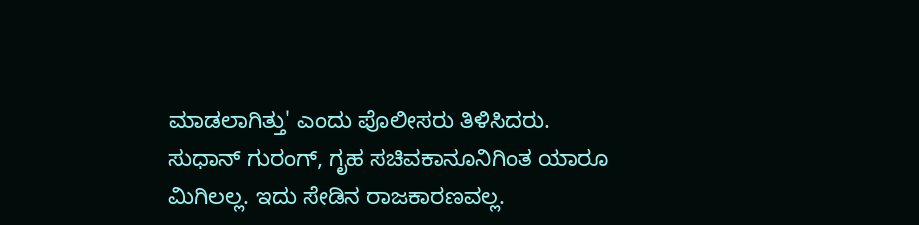ಮಾಡಲಾಗಿತ್ತು' ಎಂದು ಪೊಲೀಸರು ತಿಳಿಸಿದರು.
ಸುಧಾನ್ ಗುರಂಗ್, ಗೃಹ ಸಚಿವಕಾನೂನಿಗಿಂತ ಯಾರೂ ಮಿಗಿಲಲ್ಲ. ಇದು ಸೇಡಿನ ರಾಜಕಾರಣವಲ್ಲ.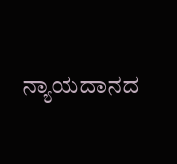ನ್ಯಾಯದಾನದ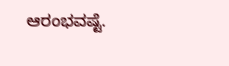ಆರಂಭವಷ್ಟೆ.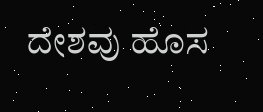ದೇಶವು ಹೊಸ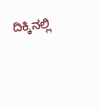ದಿಕ್ಕಿನಲ್ಲಿ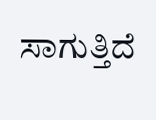ಸಾಗುತ್ತಿದೆ